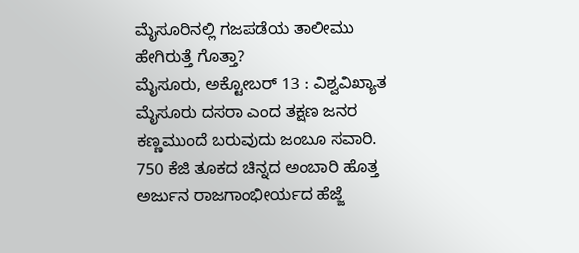ಮೈಸೂರಿನಲ್ಲಿ ಗಜಪಡೆಯ ತಾಲೀಮು ಹೇಗಿರುತ್ತೆ ಗೊತ್ತಾ?
ಮೈಸೂರು, ಅಕ್ಟೋಬರ್ 13 : ವಿಶ್ವವಿಖ್ಯಾತ ಮೈಸೂರು ದಸರಾ ಎಂದ ತಕ್ಷಣ ಜನರ ಕಣ್ಣಮುಂದೆ ಬರುವುದು ಜಂಬೂ ಸವಾರಿ. 750 ಕೆಜಿ ತೂಕದ ಚಿನ್ನದ ಅಂಬಾರಿ ಹೊತ್ತ ಅರ್ಜುನ ರಾಜಗಾಂಭೀರ್ಯದ ಹೆಜ್ಜೆ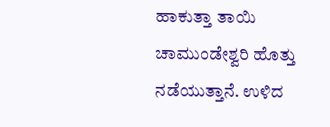ಹಾಕುತ್ತಾ ತಾಯಿ ಚಾಮುಂಡೇಶ್ವರಿ ಹೊತ್ತು ನಡೆಯುತ್ತಾನೆ. ಉಳಿದ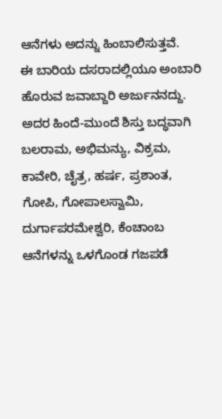ಆನೆಗಳು ಅದನ್ನು ಹಿಂಬಾಲಿಸುತ್ತವೆ.
ಈ ಬಾರಿಯ ದಸರಾದಲ್ಲಿಯೂ ಅಂಬಾರಿ ಹೊರುವ ಜವಾಬ್ದಾರಿ ಅರ್ಜುನನದ್ದು. ಅದರ ಹಿಂದೆ-ಮುಂದೆ ಶಿಸ್ತು ಬದ್ಧವಾಗಿ ಬಲರಾಮ, ಅಭಿಮನ್ಯು, ವಿಕ್ರಮ, ಕಾವೇರಿ, ಚೈತ್ರ, ಹರ್ಷ, ಪ್ರಶಾಂತ, ಗೋಪಿ, ಗೋಪಾಲಸ್ವಾಮಿ, ದುರ್ಗಾಪರಮೇಶ್ವರಿ, ಕೆಂಚಾಂಬ ಆನೆಗಳನ್ನು ಒಳಗೊಂಡ ಗಜಪಡೆ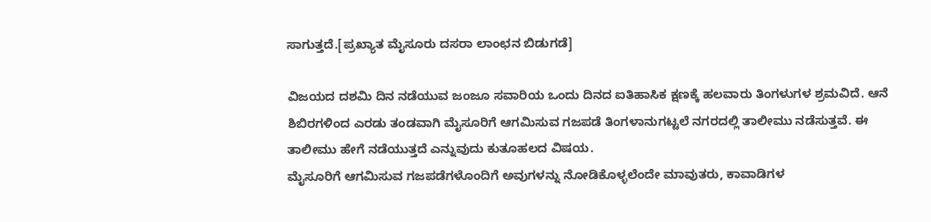ಸಾಗುತ್ತದೆ.[ಪ್ರಖ್ಯಾತ ಮೈಸೂರು ದಸರಾ ಲಾಂಛನ ಬಿಡುಗಡೆ]

ವಿಜಯದ ದಶಮಿ ದಿನ ನಡೆಯುವ ಜಂಜೂ ಸವಾರಿಯ ಒಂದು ದಿನದ ಐತಿಹಾಸಿಕ ಕ್ಷಣಕ್ಕೆ ಹಲವಾರು ತಿಂಗಳುಗಳ ಶ್ರಮವಿದೆ. ಆನೆ ಶಿಬಿರಗಳಿಂದ ಎರಡು ತಂಡವಾಗಿ ಮೈಸೂರಿಗೆ ಆಗಮಿಸುವ ಗಜಪಡೆ ತಿಂಗಳಾನುಗಟ್ಟಲೆ ನಗರದಲ್ಲಿ ತಾಲೀಮು ನಡೆಸುತ್ತವೆ. ಈ ತಾಲೀಮು ಹೇಗೆ ನಡೆಯುತ್ತದೆ ಎನ್ನುವುದು ಕುತೂಹಲದ ವಿಷಯ.
ಮೈಸೂರಿಗೆ ಆಗಮಿಸುವ ಗಜಪಡೆಗಳೊಂದಿಗೆ ಅವುಗಳನ್ನು ನೋಡಿಕೊಳ್ಳಲೆಂದೇ ಮಾವುತರು, ಕಾವಾಡಿಗಳ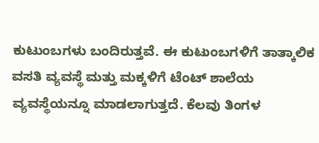ಕುಟುಂಬಗಳು ಬಂದಿರುತ್ತವೆ. ಈ ಕುಟುಂಬಗಳಿಗೆ ತಾತ್ಕಾಲಿಕ ವಸತಿ ವ್ಯವಸ್ಥೆ ಮತ್ತು ಮಕ್ಕಳಿಗೆ ಟೆಂಟ್ ಶಾಲೆಯ ವ್ಯವಸ್ಥೆಯನ್ನೂ ಮಾಡಲಾಗುತ್ತದೆ. ಕೆಲವು ತಿಂಗಳ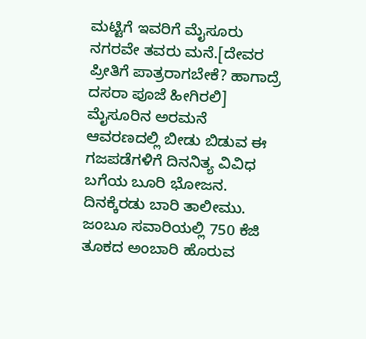ಮಟ್ಟಿಗೆ ಇವರಿಗೆ ಮೈಸೂರು ನಗರವೇ ತವರು ಮನೆ.[ದೇವರ ಪ್ರೀತಿಗೆ ಪಾತ್ರರಾಗಬೇಕೆ? ಹಾಗಾದ್ರೆ ದಸರಾ ಪೂಜೆ ಹೀಗಿರಲಿ]
ಮೈಸೂರಿನ ಅರಮನೆ ಆವರಣದಲ್ಲಿ ಬೀಡು ಬಿಡುವ ಈ ಗಜಪಡೆಗಳಿಗೆ ದಿನನಿತ್ಯ ವಿವಿಧ ಬಗೆಯ ಬೂರಿ ಭೋಜನ. ದಿನಕ್ಕೆರಡು ಬಾರಿ ತಾಲೀಮು. ಜಂಬೂ ಸವಾರಿಯಲ್ಲಿ 750 ಕೆಜಿ ತೂಕದ ಅಂಬಾರಿ ಹೊರುವ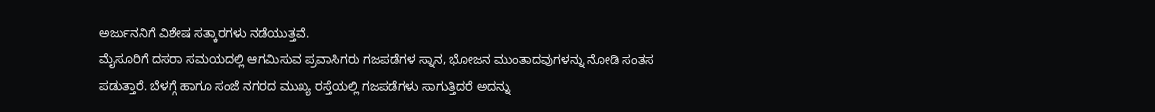ಅರ್ಜುನನಿಗೆ ವಿಶೇಷ ಸತ್ಕಾರಗಳು ನಡೆಯುತ್ತವೆ.
ಮೈಸೂರಿಗೆ ದಸರಾ ಸಮಯದಲ್ಲಿ ಆಗಮಿಸುವ ಪ್ರವಾಸಿಗರು ಗಜಪಡೆಗಳ ಸ್ನಾನ, ಭೋಜನ ಮುಂತಾದವುಗಳನ್ನು ನೋಡಿ ಸಂತಸ ಪಡುತ್ತಾರೆ. ಬೆಳಗ್ಗೆ ಹಾಗೂ ಸಂಜೆ ನಗರದ ಮುಖ್ಯ ರಸ್ತೆಯಲ್ಲಿ ಗಜಪಡೆಗಳು ಸಾಗುತ್ತಿದರೆ ಅದನ್ನು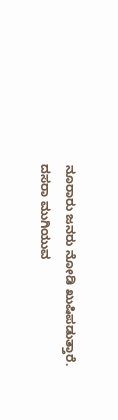ನೂರಾರು ಜನರು ನೋಡಿ ಖುಷಿಪಡುತ್ತಾರೆ. ದಸರಾ ಮುಗಿಯುವ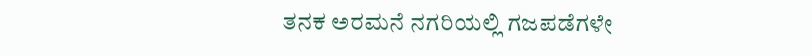ತನಕ ಅರಮನೆ ನಗರಿಯಲ್ಲಿ ಗಜಪಡೆಗಳೇ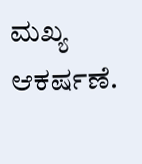ಮಖ್ಯ ಆಕರ್ಷಣೆ.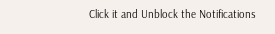Click it and Unblock the Notifications